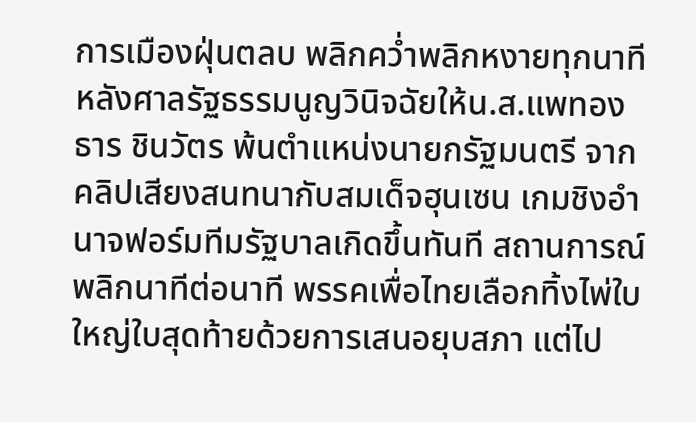การเมืองฝุ่นตลบ พลิกคว่ำพลิกหงายทุกนาที หลังศาลรัฐธรรมนูญวินิจฉัยให้น.ส.แพทองธาร ชินวัตร พ้นตำแหน่งนายกรัฐมนตรี จากคลิปเสียงสนทนากับสมเด็จฮุนเซน เกมชิงอำนาจฟอร์มทีมรัฐบาลเกิดขึ้นทันที สถานการณ์พลิกนาทีต่อนาที พรรคเพื่อไทยเลือกทิ้งไพ่ใบใหญ่ใบสุดท้ายด้วยการเสนอยุบสภา แต่ไป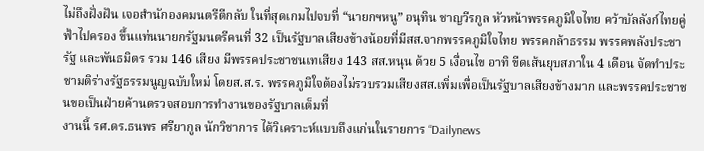ไม่ถึงฝั่งฝัน เจอสำนักองคมนตรีตีกลับ ในที่สุดเกมไปจบที่ “นายกฯหนู” อนุทิน ชาญวีรกูล หัวหน้าพรรคภูมิใจไทย คว้าบัลลังก์ไทยคู่ฟ้าไปครอง ขึ้นแท่นนายกรัฐมนตรีคนที่ 32 เป็นรัฐบาลเสียงข้างน้อยที่มีสส.จากพรรคภูมิใจไทย พรรคกล้าธรรม พรรคพลังประชารัฐ และพันธมิตร รวม 146 เสียง มีพรรคประชาชนเทเสียง 143 สส.หนุน ด้วย 5 เงื่อนไข อาทิ ขีดเส้นยุบสภาใน 4 เดือน จัดทำประชามติร่างรัฐธรรมนูญฉบับใหม่ โดยส.ส.ร. พรรคภูมิใจต้องไม่รวบรวมเสียงสส.เพิ่มเพื่อเป็นรัฐบาลเสียงข้างมาก และพรรคประชาชนขอเป็นฝ่ายค้านตรวจสอบการทำงานของรัฐบาลเต็มที่
งานนี้ รศ.ดร.ธนพร ศรียากูล นักวิชาการ ได้วิเคราะห์แบบถึงแก่นในรายการ “Dailynews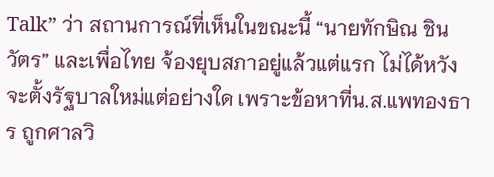Talk” ว่า สถานการณ์ที่เห็นในขณะนี้ “นายทักษิณ ชินวัตร” และเพื่อไทย จ้องยุบสภาอยู่แล้วแต่แรก ไม่ได้หวังจะตั้งรัฐบาลใหม่แต่อย่างใด เพราะข้อหาที่น.ส.แพทองธาร ถูกศาลวิ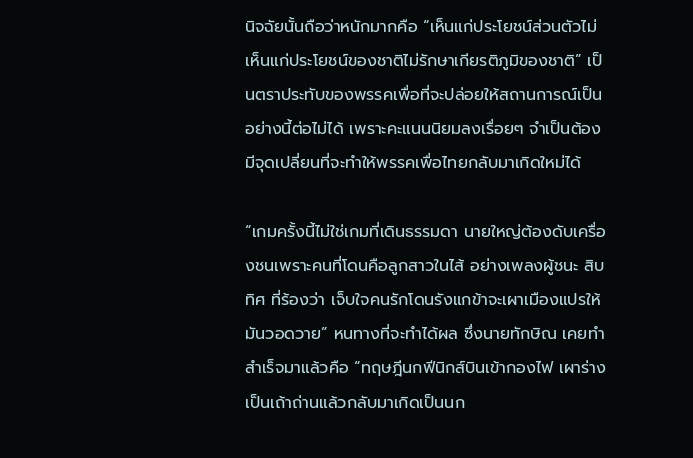นิจฉัยนั้นถือว่าหนักมากคือ “เห็นแก่ประโยชน์ส่วนตัวไม่เห็นแก่ประโยชน์ของชาติไม่รักษาเกียรติภูมิของชาติ” เป็นตราประทับของพรรคเพื่อที่จะปล่อยให้สถานการณ์เป็นอย่างนี้ต่อไม่ได้ เพราะคะแนนนิยมลงเรื่อยๆ จำเป็นต้องมีจุดเปลี่ยนที่จะทำให้พรรคเพื่อไทยกลับมาเกิดใหม่ได้

“เกมครั้งนี้ไม่ใช่เกมที่เดินธรรมดา นายใหญ่ต้องดับเครื่องชนเพราะคนที่โดนคือลูกสาวในไส้ อย่างเพลงผู้ชนะ สิบทิศ ที่ร้องว่า เจ็บใจคนรักโดนรังแกข้าจะเผาเมืองแปรให้มันวอดวาย” หนทางที่จะทำได้ผล ซึ่งนายทักษิณ เคยทำสำเร็จมาแล้วคือ “ทฤษฎีนกฟีนิกส์บินเข้ากองไฟ เผาร่างเป็นเถ้าถ่านแล้วกลับมาเกิดเป็นนก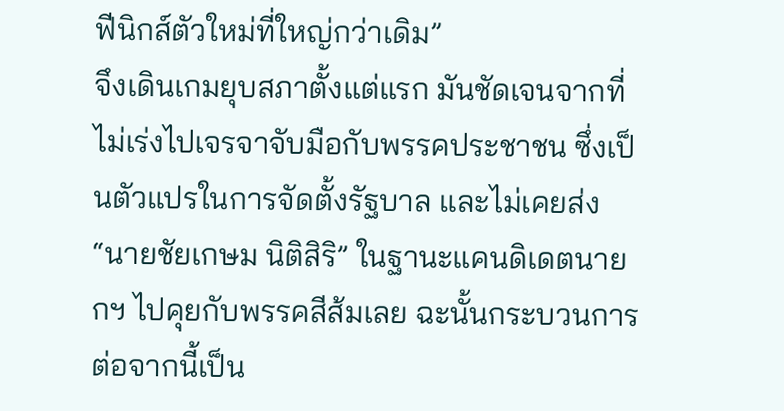ฟีนิกส์ตัวใหม่ที่ใหญ่กว่าเดิม”
จึงเดินเกมยุบสภาตั้งแต่แรก มันชัดเจนจากที่ไม่เร่งไปเจรจาจับมือกับพรรคประชาชน ซึ่งเป็นตัวแปรในการจัดตั้งรัฐบาล และไม่เคยส่ง “นายชัยเกษม นิติสิริ” ในฐานะแคนดิเดตนายกฯ ไปคุยกับพรรคสีส้มเลย ฉะนั้นกระบวนการต่อจากนี้เป็น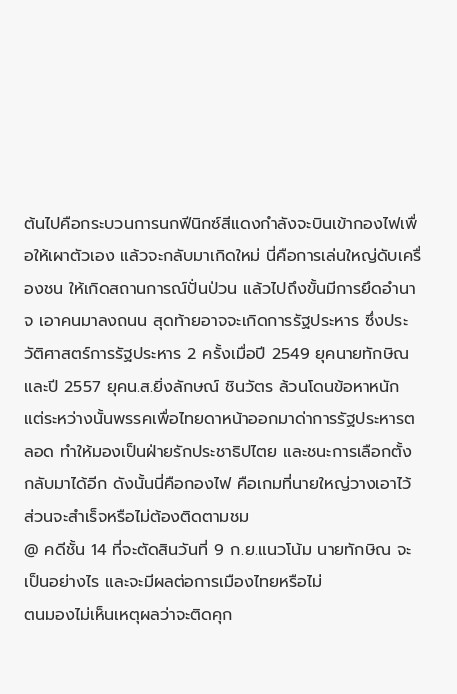ต้นไปคือกระบวนการนกฟีนิกซ์สีแดงกำลังจะบินเข้ากองไฟเพื่อให้เผาตัวเอง แล้วจะกลับมาเกิดใหม่ นี่คือการเล่นใหญ่ดับเครื่องชน ให้เกิดสถานการณ์ปั่นป่วน แล้วไปถึงขั้นมีการยึดอำนาจ เอาคนมาลงถนน สุดท้ายอาจจะเกิดการรัฐประหาร ซึ่งประวัติศาสตร์การรัฐประหาร 2 ครั้งเมื่อปี 2549 ยุคนายทักษิณ และปี 2557 ยุคน.ส.ยิ่งลักษณ์ ชินวัตร ล้วนโดนข้อหาหนัก แต่ระหว่างนั้นพรรคเพื่อไทยดาหน้าออกมาด่าการรัฐประหารตลอด ทำให้มองเป็นฝ่ายรักประชาธิปไตย และชนะการเลือกตั้งกลับมาได้อีก ดังนั้นนี่คือกองไฟ คือเกมที่นายใหญ่วางเอาไว้ ส่วนจะสำเร็จหรือไม่ต้องติดตามชม
@ คดีชั้น 14 ที่จะตัดสินวันที่ 9 ก.ย.แนวโน้ม นายทักษิณ จะเป็นอย่างไร และจะมีผลต่อการเมืองไทยหรือไม่
ตนมองไม่เห็นเหตุผลว่าจะติดคุก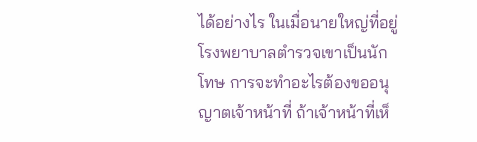ได้อย่างไร ในเมื่อนายใหญ่ที่อยู่โรงพยาบาลตำรวจเขาเป็นนักโทษ การจะทำอะไรต้องขออนุญาตเจ้าหน้าที่ ถ้าเจ้าหน้าที่เห็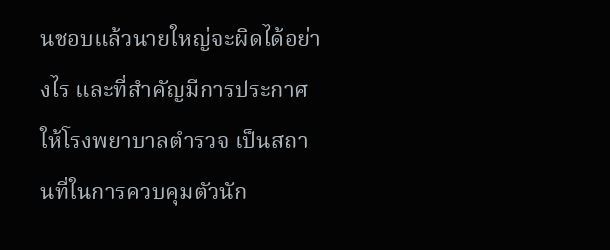นชอบแล้วนายใหญ่จะผิดได้อย่างไร และที่สำคัญมีการประกาศให้โรงพยาบาลตำรวจ เป็นสถานที่ในการควบคุมตัวนัก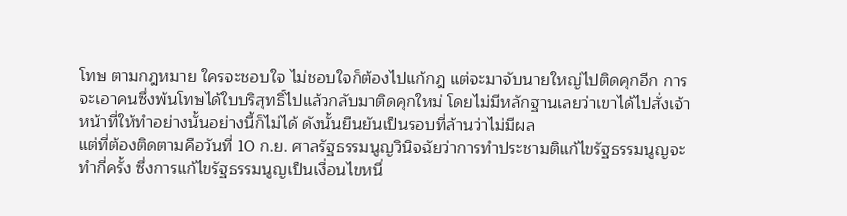โทษ ตามกฎหมาย ใครจะชอบใจ ไม่ชอบใจก็ต้องไปแก้กฎ แต่จะมาจับนายใหญ่ไปติดคุกอีก การจะเอาคนซึ่งพ้นโทษได้ใบบริสุทธิ์ไปแล้วกลับมาติดคุกใหม่ โดยไม่มีหลักฐานเลยว่าเขาได้ไปสั่งเจ้าหน้าที่ให้ทำอย่างนั้นอย่างนี้ก็ไม่ได้ ดังนั้นยืนยันเป็นรอบที่ล้านว่าไม่มีผล
แต่ที่ต้องติดตามคือวันที่ 10 ก.ย. ศาลรัฐธรรมนูญวินิจฉัยว่าการทำประชามติแก้ไขรัฐธรรมนูญจะทำกี่ครั้ง ซึ่งการแก้ไขรัฐธรรมนูญเป็นเงื่อนไขหนึ่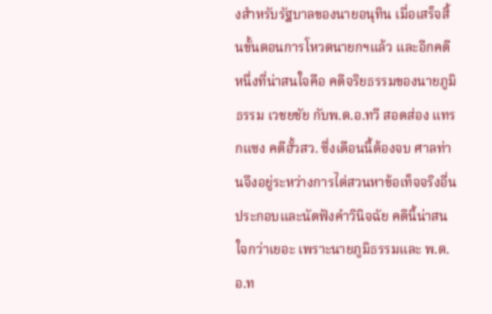งสำหรับรัฐบาลของนายอนุทิน เมื่อเสร็จสิ้นขั้นตอนการโหวตนายกฯแล้ว และอีกคดีหนึ่งที่น่าสนใจคือ คดีจริยธรรมของนายภูมิธรรม เวชยชัย กับพ.ต.อ.ทวี สอดส่อง แทรกแซง คดีฮั้วสว. ซึ่งเดือนนี้ต้องจบ ศาลท่านจึงอยู่ระหว่างการไต่สวนหาข้อเท็จจริงอื่นประกอบและนัดฟังคำวินิจฉัย คดีนี้น่าสนใจกว่าเยอะ เพราะนายภูมิธรรมและ พ.ต.อ.ท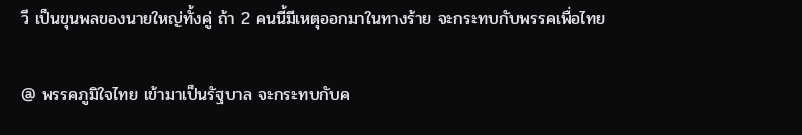วี เป็นขุนพลของนายใหญ่ทั้งคู่ ถ้า 2 คนนี้มีเหตุออกมาในทางร้าย จะกระทบกับพรรคเพื่อไทย

@ พรรคภูมิใจไทย เข้ามาเป็นรัฐบาล จะกระทบกับค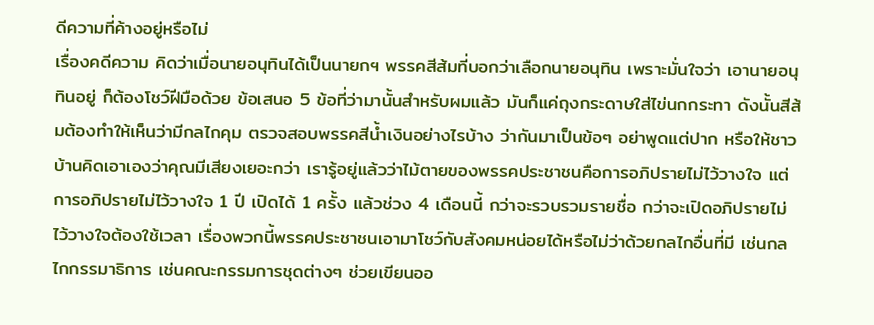ดีความที่ค้างอยู่หรือไม่
เรื่องคดีความ คิดว่าเมื่อนายอนุทินได้เป็นนายกฯ พรรคสีส้มที่บอกว่าเลือกนายอนุทิน เพราะมั่นใจว่า เอานายอนุทินอยู่ ก็ต้องโชว์ฝีมือด้วย ข้อเสนอ 5 ข้อที่ว่ามานั้นสำหรับผมแล้ว มันก็แค่ถุงกระดาษใส่ไข่นกกระทา ดังนั้นสีส้มต้องทำให้เห็นว่ามีกลไกคุม ตรวจสอบพรรคสีน้ำเงินอย่างไรบ้าง ว่ากันมาเป็นข้อๆ อย่าพูดแต่ปาก หรือให้ชาวบ้านคิดเอาเองว่าคุณมีเสียงเยอะกว่า เรารู้อยู่แล้วว่าไม้ตายของพรรคประชาชนคือการอภิปรายไม่ไว้วางใจ แต่การอภิปรายไม่ไว้วางใจ 1 ปี เปิดได้ 1 ครั้ง แล้วช่วง 4 เดือนนี้ กว่าจะรวบรวมรายชื่อ กว่าจะเปิดอภิปรายไม่ไว้วางใจต้องใช้เวลา เรื่องพวกนี้พรรคประชาชนเอามาโชว์กับสังคมหน่อยได้หรือไม่ว่าด้วยกลไกอื่นที่มี เช่นกลไกกรรมาธิการ เช่นคณะกรรมการชุดต่างๆ ช่วยเขียนออ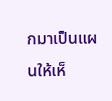กมาเป็นแผนให้เห็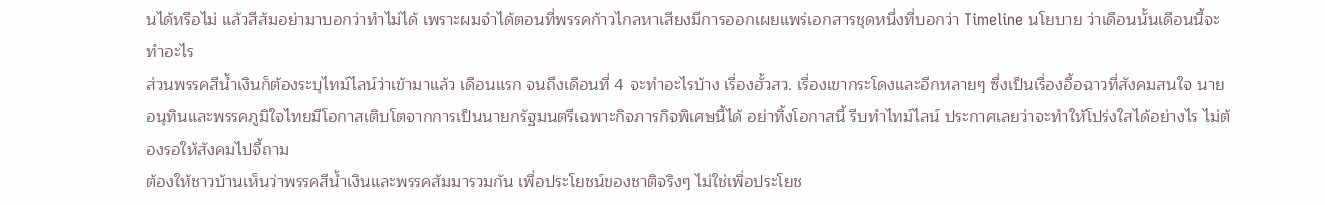นได้หรือไม่ แล้วสีส้มอย่ามาบอกว่าทำไม่ได้ เพราะผมจำได้ตอนที่พรรคก้าวไกลหาเสียงมีการออกเผยแพร่เอกสารชุดหนึ่งที่บอกว่า Timeline นโยบาย ว่าเดือนนั้นเดือนนี้จะทำอะไร
ส่วนพรรคสีน้ำเงินก็ต้องระบุไทม์ไลน์ว่าเข้ามาแล้ว เดือนแรก จนถึงเดือนที่ 4 จะทำอะไรบ้าง เรื่องฮั้วสว. เรื่องเขากระโดงและอีกหลายๆ ซึ่งเป็นเรื่องอื้อฉาวที่สังคมสนใจ นายอนุทินและพรรคภูมิใจไทยมีโอกาสเติบโตจากการเป็นนายกรัฐมนตรีเฉพาะกิจภารกิจพิเศษนี้ได้ อย่าทิ้งโอกาสนี้ รีบทำไทม์ไลน์ ประกาศเลยว่าจะทำให้โปร่งใสได้อย่างไร ไม่ต้องรอให้สังคมไปจี้ถาม
ต้องให้ชาวบ้านเห็นว่าพรรคสีน้ำเงินและพรรคส้มมารวมกัน เพื่อประโยชน์ของชาติจริงๆ ไม่ใช่เพื่อประโยช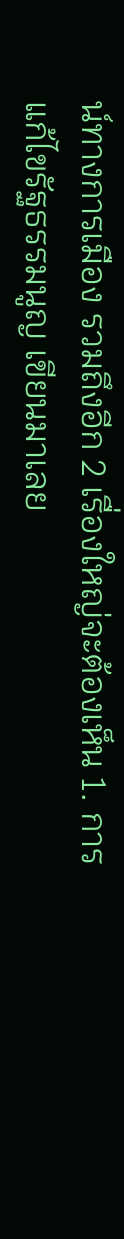น์ทางการเมือง รวมถึงอีก 2 เรื่องใหญ่จะต้องเห็น 1. การแก้ไขรัฐธรรมนูญ เขียนมาเลย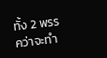ทั้ง 2 พรรคว่าจะทำ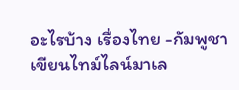อะไรบ้าง เรื่องไทย -กัมพูชา เขียนไทม์ไลน์มาเล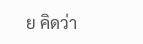ย คิดว่า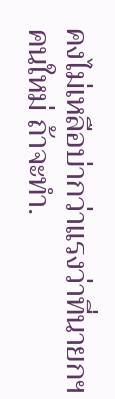คงไม่เหลือบ่ากว่าแรงว่าที่นายกฯ คนใหม่ ถ้าจะทำ.